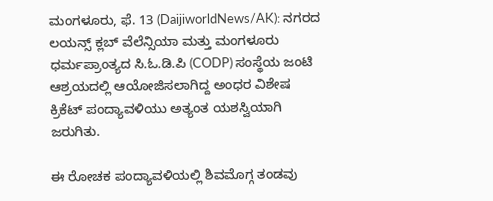ಮಂಗಳೂರು, ಫೆ. 13 (DaijiworldNews/AK): ನಗರದ ಲಯನ್ಸ್ ಕ್ಲಬ್ ವೆಲೆನ್ಸಿಯಾ ಮತ್ತು ಮಂಗಳೂರು ಧರ್ಮಪ್ರಾಂತ್ಯದ ಸಿ.ಓ.ಡಿ.ಪಿ (CODP) ಸಂಸ್ಥೆಯ ಜಂಟಿ ಆಶ್ರಯದಲ್ಲಿ ಆಯೋಜಿಸಲಾಗಿದ್ದ ಅಂಧರ ವಿಶೇಷ ಕ್ರಿಕೆಟ್ ಪಂದ್ಯಾವಳಿಯು ಅತ್ಯಂತ ಯಶಸ್ವಿಯಾಗಿ ಜರುಗಿತು.

ಈ ರೋಚಕ ಪಂದ್ಯಾವಳಿಯಲ್ಲಿ ಶಿವಮೊಗ್ಗ ತಂಡವು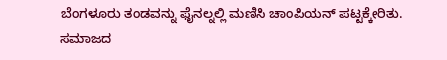ಬೆಂಗಳೂರು ತಂಡವನ್ನು ಫೈನಲ್ನಲ್ಲಿ ಮಣಿಸಿ ಚಾಂಪಿಯನ್ ಪಟ್ಟಕ್ಕೇರಿತು. ಸಮಾಜದ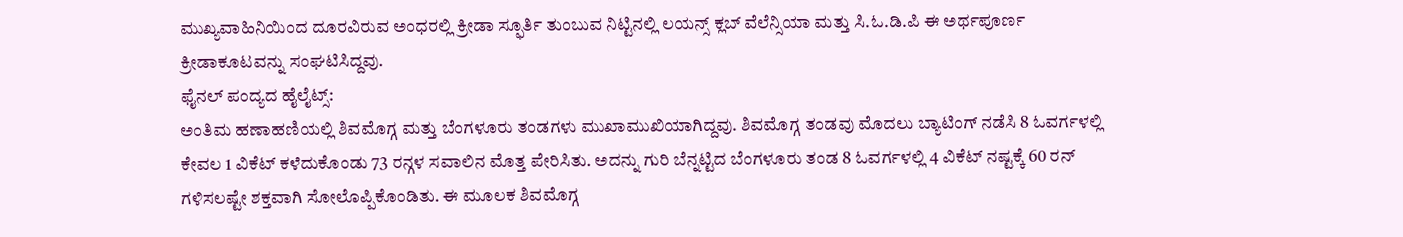ಮುಖ್ಯವಾಹಿನಿಯಿಂದ ದೂರವಿರುವ ಅಂಧರಲ್ಲಿ ಕ್ರೀಡಾ ಸ್ಫೂರ್ತಿ ತುಂಬುವ ನಿಟ್ಟಿನಲ್ಲಿ ಲಯನ್ಸ್ ಕ್ಲಬ್ ವೆಲೆನ್ಸಿಯಾ ಮತ್ತು ಸಿ.ಓ.ಡಿ.ಪಿ ಈ ಅರ್ಥಪೂರ್ಣ ಕ್ರೀಡಾಕೂಟವನ್ನು ಸಂಘಟಿಸಿದ್ದವು.
ಫೈನಲ್ ಪಂದ್ಯದ ಹೈಲೈಟ್ಸ್:
ಅಂತಿಮ ಹಣಾಹಣಿಯಲ್ಲಿ ಶಿವಮೊಗ್ಗ ಮತ್ತು ಬೆಂಗಳೂರು ತಂಡಗಳು ಮುಖಾಮುಖಿಯಾಗಿದ್ದವು. ಶಿವಮೊಗ್ಗ ತಂಡವು ಮೊದಲು ಬ್ಯಾಟಿಂಗ್ ನಡೆಸಿ 8 ಓವರ್ಗಳಲ್ಲಿ ಕೇವಲ 1 ವಿಕೆಟ್ ಕಳೆದುಕೊಂಡು 73 ರನ್ಗಳ ಸವಾಲಿನ ಮೊತ್ತ ಪೇರಿಸಿತು. ಅದನ್ನು ಗುರಿ ಬೆನ್ನಟ್ಟಿದ ಬೆಂಗಳೂರು ತಂಡ 8 ಓವರ್ಗಳಲ್ಲಿ 4 ವಿಕೆಟ್ ನಷ್ಟಕ್ಕೆ 60 ರನ್ ಗಳಿಸಲಷ್ಟೇ ಶಕ್ತವಾಗಿ ಸೋಲೊಪ್ಪಿಕೊಂಡಿತು. ಈ ಮೂಲಕ ಶಿವಮೊಗ್ಗ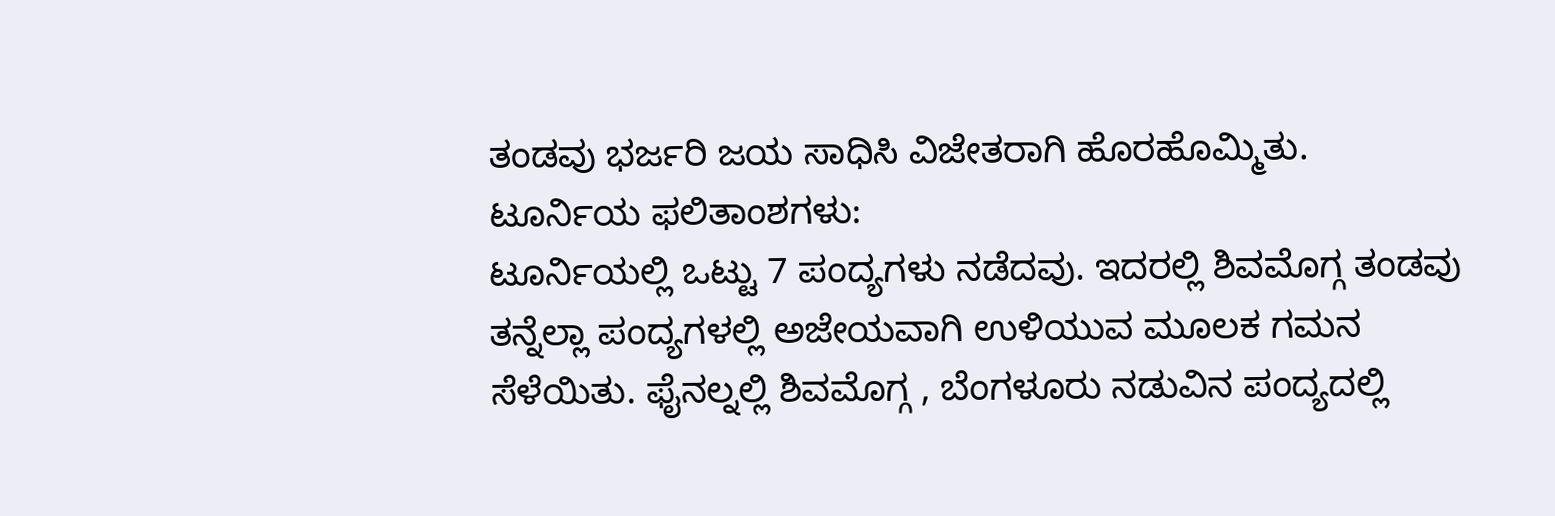ತಂಡವು ಭರ್ಜರಿ ಜಯ ಸಾಧಿಸಿ ವಿಜೇತರಾಗಿ ಹೊರಹೊಮ್ಮಿತು.
ಟೂರ್ನಿಯ ಫಲಿತಾಂಶಗಳು:
ಟೂರ್ನಿಯಲ್ಲಿ ಒಟ್ಟು 7 ಪಂದ್ಯಗಳು ನಡೆದವು. ಇದರಲ್ಲಿ ಶಿವಮೊಗ್ಗ ತಂಡವು ತನ್ನೆಲ್ಲಾ ಪಂದ್ಯಗಳಲ್ಲಿ ಅಜೇಯವಾಗಿ ಉಳಿಯುವ ಮೂಲಕ ಗಮನ ಸೆಳೆಯಿತು. ಫೈನಲ್ನಲ್ಲಿ ಶಿವಮೊಗ್ಗ , ಬೆಂಗಳೂರು ನಡುವಿನ ಪಂದ್ಯದಲ್ಲಿ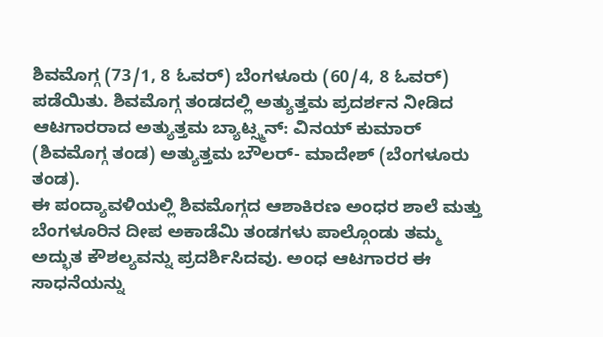ಶಿವಮೊಗ್ಗ (73/1, 8 ಓವರ್) ಬೆಂಗಳೂರು (60/4, 8 ಓವರ್) ಪಡೆಯಿತು. ಶಿವಮೊಗ್ಗ ತಂಡದಲ್ಲಿ ಅತ್ಯುತ್ತಮ ಪ್ರದರ್ಶನ ನೀಡಿದ ಆಟಗಾರರಾದ ಅತ್ಯುತ್ತಮ ಬ್ಯಾಟ್ಸ್ಮನ್: ವಿನಯ್ ಕುಮಾರ್ (ಶಿವಮೊಗ್ಗ ತಂಡ) ಅತ್ಯುತ್ತಮ ಬೌಲರ್- ಮಾದೇಶ್ (ಬೆಂಗಳೂರು ತಂಡ).
ಈ ಪಂದ್ಯಾವಳಿಯಲ್ಲಿ ಶಿವಮೊಗ್ಗದ ಆಶಾಕಿರಣ ಅಂಧರ ಶಾಲೆ ಮತ್ತು ಬೆಂಗಳೂರಿನ ದೀಪ ಅಕಾಡೆಮಿ ತಂಡಗಳು ಪಾಲ್ಗೊಂಡು ತಮ್ಮ ಅದ್ಭುತ ಕೌಶಲ್ಯವನ್ನು ಪ್ರದರ್ಶಿಸಿದವು. ಅಂಧ ಆಟಗಾರರ ಈ ಸಾಧನೆಯನ್ನು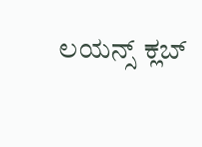ಲಯನ್ಸ್ ಕ್ಲಬ್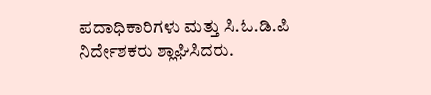ಪದಾಧಿಕಾರಿಗಳು ಮತ್ತು ಸಿ.ಓ.ಡಿ.ಪಿ ನಿರ್ದೇಶಕರು ಶ್ಲಾಘಿಸಿದರು.